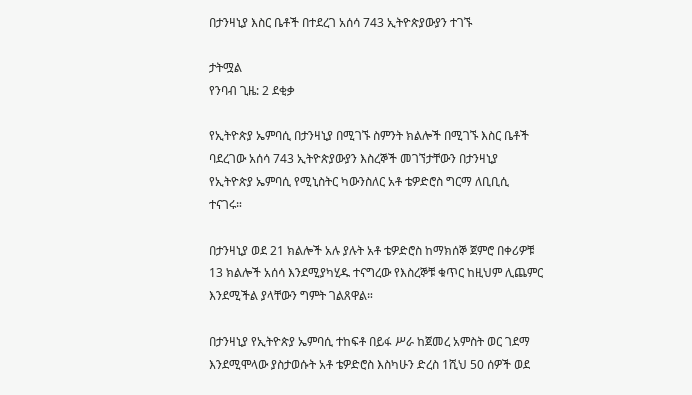በታንዛኒያ እስር ቤቶች በተደረገ አሰሳ 743 ኢትዮጵያውያን ተገኙ

ታትሟል
የንባብ ጊዜ: 2 ደቂቃ

የኢትዮጵያ ኤምባሲ በታንዛኒያ በሚገኙ ስምንት ክልሎች በሚገኙ እስር ቤቶች ባደረገው አሰሳ 743 ኢትዮጵያውያን እስረኞች መገኘታቸውን በታንዛኒያ የኢትዮጵያ ኤምባሲ የሚኒስትር ካውንስለር አቶ ቴዎድሮስ ግርማ ለቢቢሲ ተናገሩ።

በታንዛኒያ ወደ 21 ክልሎች አሉ ያሉት አቶ ቴዎድሮስ ከማክሰኞ ጀምሮ በቀሪዎቹ 13 ክልሎች አሰሳ እንደሚያካሂዱ ተናግረው የእስረኞቹ ቁጥር ከዚህም ሊጨምር እንደሚችል ያላቸውን ግምት ገልጸዋል።

በታንዛኒያ የኢትዮጵያ ኤምባሲ ተከፍቶ በይፋ ሥራ ከጀመረ አምስት ወር ገደማ እንደሚሞላው ያስታወሱት አቶ ቴዎድሮስ እስካሁን ድረስ 1ሺህ 50 ሰዎች ወደ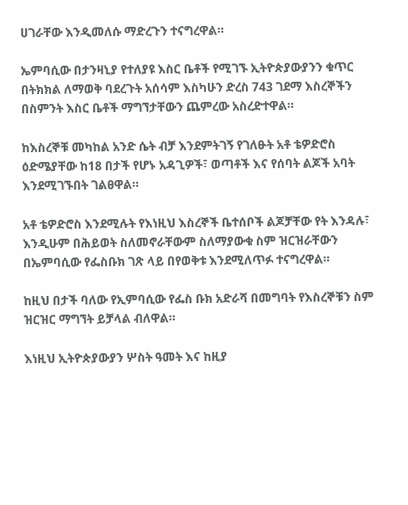ሀገራቸው እንዲመለሱ ማድረጉን ተናግረዋል።

ኤምባሲው በታንዛኒያ የተለያዩ እስር ቤቶች የሚገኙ ኢትዮጵያውያንን ቁጥር በትክክል ለማወቅ ባደረጉት አሰሳም እስካሁን ድረስ 743 ገደማ እስረኞችን በስምንት እስር ቤቶች ማግኘታቸውን ጨምረው አስረድተዋል።

ከእስረኞቹ መካከል አንድ ሴት ብቻ እንደምትገኝ የገለፁት አቶ ቴዎድሮስ ዕድሜያቸው ከ18 በታች የሆኑ አዳጊዎች፣ ወጣቶች እና የሰባት ልጆች አባት እንደሚገኙበት ገልፀዋል።

አቶ ቴዎድሮስ እንደሚሉት የእነዚህ እስረኞች ቤተሰቦች ልጆቻቸው የት እንዳሉ፣ እንዲሁም በሕይወት ስለመኖራቸውም ስለማያውቁ ስም ዝርዝራቸውን በኤምባሲው የፌስቡክ ገጽ ላይ በየወቅቱ እንደሚለጥፉ ተናግረዋል።

ከዚህ በታች ባለው የኢምባሲው የፌስ ቡክ አድራሻ በመግባት የእስረኞቹን ስም ዝርዝር ማግኘት ይቻላል ብለዋል።

እነዚህ ኢትዮጵያውያን ሦስት ዓመት እና ከዚያ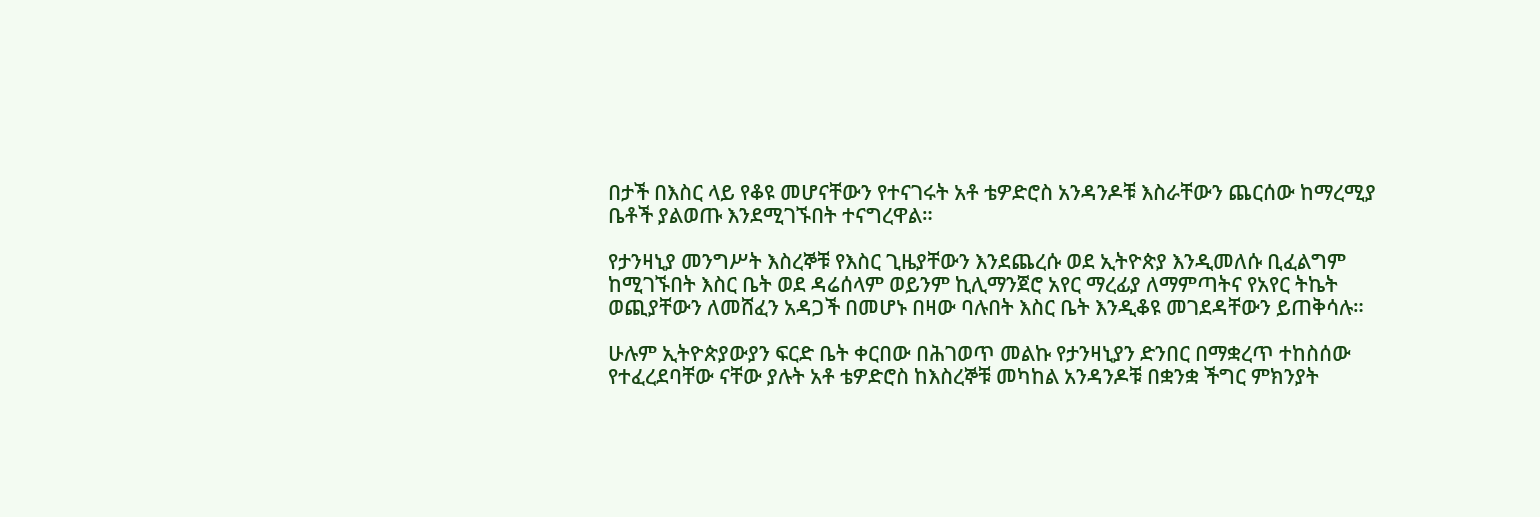በታች በእስር ላይ የቆዩ መሆናቸውን የተናገሩት አቶ ቴዎድሮስ አንዳንዶቹ እስራቸውን ጨርሰው ከማረሚያ ቤቶች ያልወጡ እንደሚገኙበት ተናግረዋል።

የታንዛኒያ መንግሥት እስረኞቹ የእስር ጊዜያቸውን እንደጨረሱ ወደ ኢትዮጵያ እንዲመለሱ ቢፈልግም ከሚገኙበት እስር ቤት ወደ ዳሬሰላም ወይንም ኪሊማንጀሮ አየር ማረፊያ ለማምጣትና የአየር ትኬት ወጪያቸውን ለመሸፈን አዳጋች በመሆኑ በዛው ባሉበት እስር ቤት እንዲቆዩ መገደዳቸውን ይጠቅሳሉ።

ሁሉም ኢትዮጵያውያን ፍርድ ቤት ቀርበው በሕገወጥ መልኩ የታንዛኒያን ድንበር በማቋረጥ ተከስሰው የተፈረደባቸው ናቸው ያሉት አቶ ቴዎድሮስ ከእስረኞቹ መካከል አንዳንዶቹ በቋንቋ ችግር ምክንያት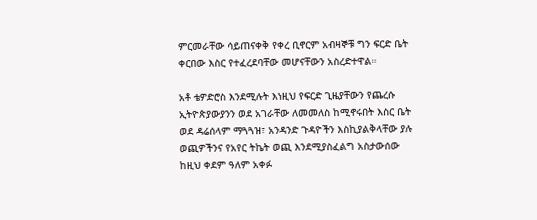ምርመራቸው ሳይጠናቀቅ የቀረ ቢኖርም አብዛኞቹ ግን ፍርድ ቤት ቀርበው እስር የተፈረደባቸው መሆናቸውን አስረድተዋል።

አቶ ቴዎድሮስ እንደሚሉት እነዚህ የፍርድ ጊዜያቸውን የጨረሱ ኢትዮጵያውያንን ወደ አገራቸው ለመመለስ ከሚኖሩበት እስር ቤት ወደ ዳሬሰላም ማጓጓዝ፣ አንዳንድ ጉዳዮችን እስኪያልቅላቸው ያሉ ወጪዎችንና የአየር ትኬት ወጪ እንደሚያስፈልግ አስታውሰው ከዚህ ቀደም ዓለም አቀፉ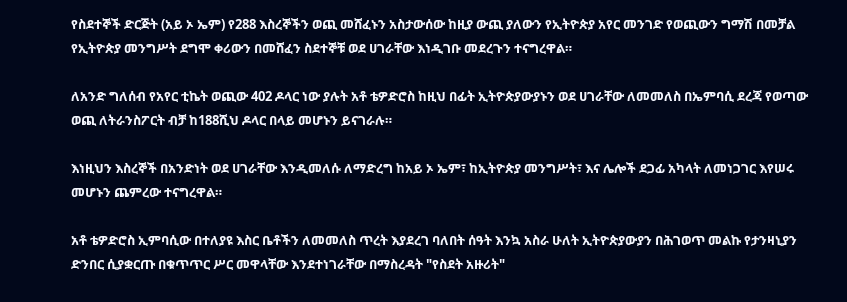የስደተኞች ድርጅት (አይ ኦ ኤም) የ288 እስረኞችን ወጪ መሸፈኑን አስታውሰው ከዚያ ውጪ ያለውን የኢትዮጵያ አየር መንገድ የወጪውን ግማሽ በመቻል የኢትዮጵያ መንግሥት ደግሞ ቀሪውን በመሸፈን ስደተኞቹ ወደ ሀገራቸው እነዲገቡ መደረጉን ተናግረዋል።

ለአንድ ግለሰብ የአየር ቲኬት ወጪው 402 ዶላር ነው ያሉት አቶ ቴዎድሮስ ከዚህ በፊት ኢትዮጵያውያኑን ወደ ሀገራቸው ለመመለስ በኤምባሲ ደረጃ የወጣው ወጪ ለትራንስፖርት ብቻ ከ188ሺህ ዶላር በላይ መሆኑን ይናገራሉ።

እነዚህን እስረኞች በአንድነት ወደ ሀገራቸው እንዲመለሱ ለማድረግ ከአይ ኦ ኤም፣ ከኢትዮጵያ መንግሥት፣ እና ሌሎች ደጋፊ አካላት ለመነጋገር እየሠሩ መሆኑን ጨምረው ተናግረዋል።

አቶ ቴዎድሮስ ኢምባሲው በተለያዩ እስር ቤቶችን ለመመለስ ጥረት እያደረገ ባለበት ሰዓት እንኳ አስራ ሁለት ኢትዮጵያውያን በሕገወጥ መልኩ የታንዛኒያን ድንበር ሲያቋርጡ በቁጥጥር ሥር መዋላቸው እንደተነገራቸው በማስረዳት "የስደት አዙሪት"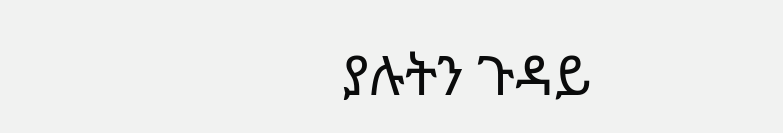ያሉትን ጉዳይ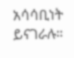አሳሳቢነት ይናገራሉ።